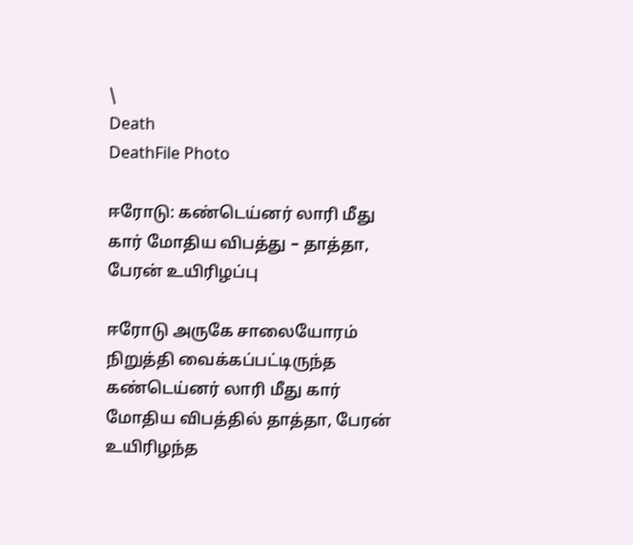\
Death
DeathFile Photo

ஈரோடு: கண்டெய்னர் லாரி மீது கார் மோதிய விபத்து – தாத்தா, பேரன் உயிரிழப்பு

ஈரோடு அருகே சாலையோரம் நிறுத்தி வைக்கப்பட்டிருந்த கண்டெய்னர் லாரி மீது கார் மோதிய விபத்தில் தாத்தா, பேரன் உயிரிழந்த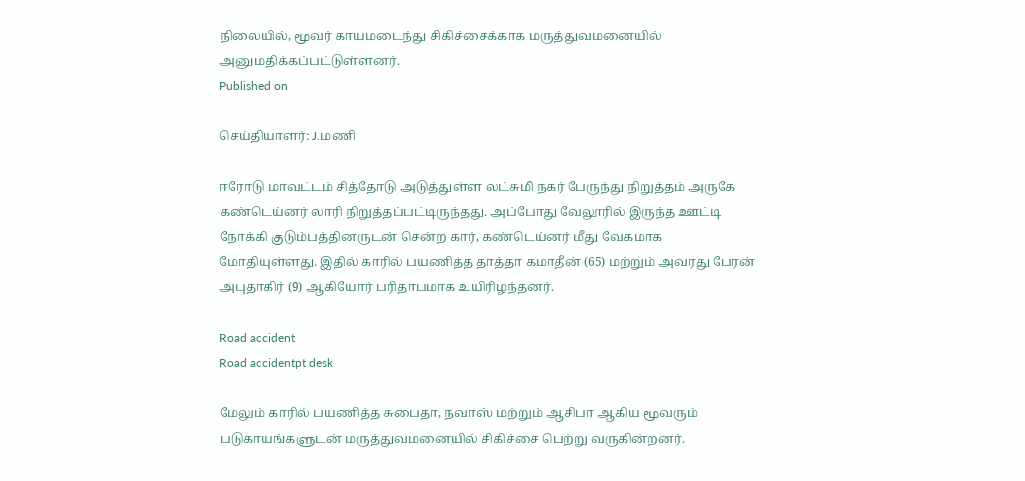நிலையில், மூவர் காயமடைந்து சிகிச்சைக்காக மருத்துவமனையில் அனுமதிக்கப்பட்டுள்ளனர்.
Published on

செய்தியாளர்: J.மணி

ஈரோடு மாவட்டம் சித்தோடு அடுத்துள்ள லட்சுமி நகர் பேருந்து நிறுத்தம் அருகே கண்டெய்னர் லாரி நிறுத்தப்பட்டிருந்தது. அப்போது வேலூரில் இருந்த ஊட்டி நோக்கி குடும்பத்தினருடன் சென்ற கார், கண்டெய்னர் மீது வேகமாக மோதியுள்ளது. இதில் காரில் பயணித்த தாத்தா கமாதீன் (65) மற்றும் அவரது பேரன் அபுதாகிர் (9) ஆகியோர் பரிதாபமாக உயிரிழந்தனர்.

Road accident
Road accidentpt desk

மேலும் காரில் பயணித்த சுபைதா, நவாஸ் மற்றும் ஆசிபா ஆகிய மூவரும் படுகாயங்களுடன் மருத்துவமனையில் சிகிச்சை பெற்று வருகின்றனர்.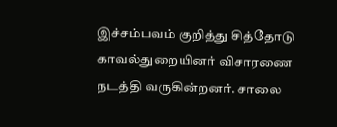இச்சம்பவம் குறித்து சித்தோடு காவல்துறையினர் விசாரணை நடத்தி வருகின்றனர். சாலை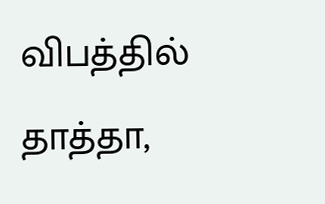விபத்தில் தாத்தா,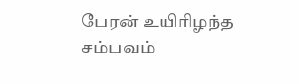பேரன் உயிரிழந்த சம்பவம்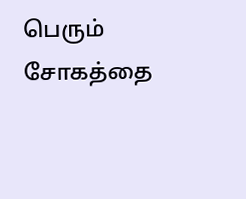பெரும் சோகத்தை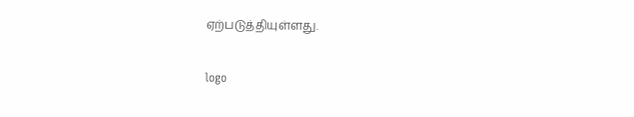ஏற்படுத்தியுள்ளது.

logo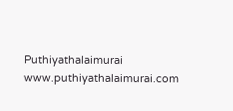Puthiyathalaimurai
www.puthiyathalaimurai.com